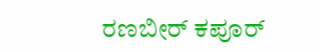ರಣಬೀರ್ ಕಪೂರ್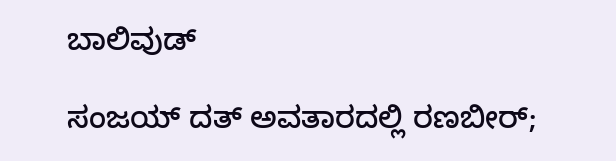ಬಾಲಿವುಡ್

ಸಂಜಯ್ ದತ್ ಅವತಾರದಲ್ಲಿ ರಣಬೀರ್;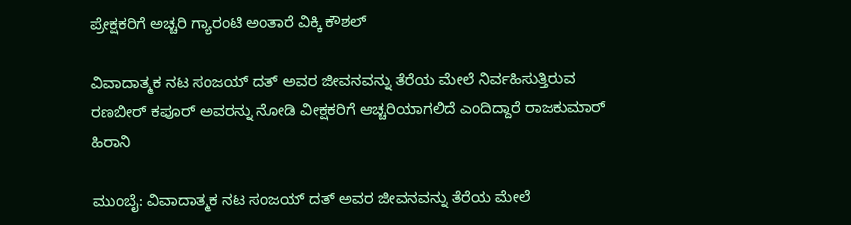ಪ್ರೇಕ್ಷಕರಿಗೆ ಅಚ್ಚರಿ ಗ್ಯಾರಂಟಿ ಅಂತಾರೆ ವಿಕ್ಕಿ ಕೌಶಲ್

ವಿವಾದಾತ್ಮಕ ನಟ ಸಂಜಯ್ ದತ್ ಅವರ ಜೀವನವನ್ನು ತೆರೆಯ ಮೇಲೆ ನಿರ್ವಹಿಸುತ್ತಿರುವ ರಣಬೀರ್ ಕಪೂರ್ ಅವರನ್ನು ನೋಡಿ ವೀಕ್ಷಕರಿಗೆ ಆಚ್ಚರಿಯಾಗಲಿದೆ ಎಂದಿದ್ದಾರೆ ರಾಜಕುಮಾರ್ ಹಿರಾನಿ

ಮುಂಬೈ: ವಿವಾದಾತ್ಮಕ ನಟ ಸಂಜಯ್ ದತ್ ಅವರ ಜೀವನವನ್ನು ತೆರೆಯ ಮೇಲೆ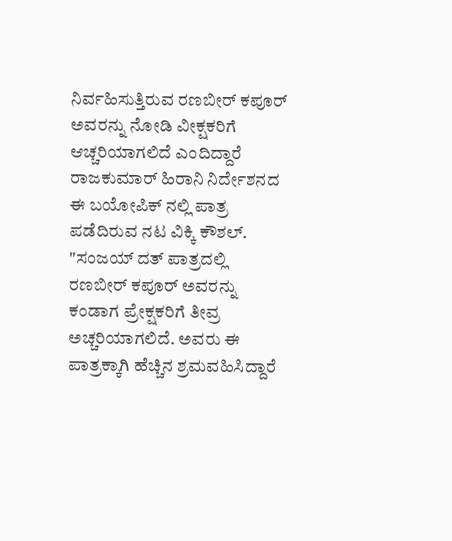ನಿರ್ವಹಿಸುತ್ತಿರುವ ರಣಬೀರ್ ಕಪೂರ್ ಅವರನ್ನು ನೋಡಿ ವೀಕ್ಷಕರಿಗೆ ಆಚ್ಚರಿಯಾಗಲಿದೆ ಎಂದಿದ್ದಾರೆ ರಾಜಕುಮಾರ್ ಹಿರಾನಿ ನಿರ್ದೇಶನದ ಈ ಬಯೋಪಿಕ್ ನಲ್ಲಿ ಪಾತ್ರ ಪಡೆದಿರುವ ನಟ ವಿಕ್ಕಿ ಕೌಶಲ್.
"ಸಂಜಯ್ ದತ್ ಪಾತ್ರದಲ್ಲಿ ರಣಬೀರ್ ಕಪೂರ್ ಅವರನ್ನು ಕಂಡಾಗ ಪ್ರೇಕ್ಷಕರಿಗೆ ತೀವ್ರ ಅಚ್ಚರಿಯಾಗಲಿದೆ. ಅವರು ಈ ಪಾತ್ರಕ್ಕಾಗಿ ಹೆಚ್ಚಿನ ಶ್ರಮವಹಿಸಿದ್ದಾರೆ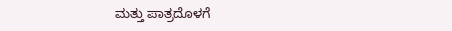ಮತ್ತು ಪಾತ್ರದೊಳಗೆ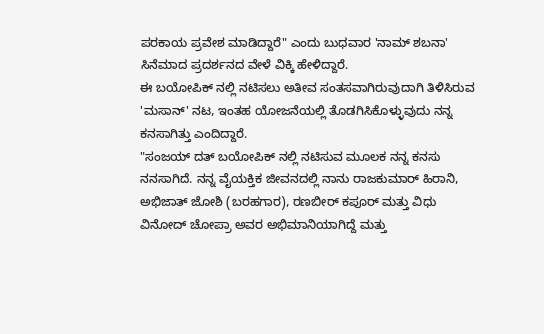ಪರಕಾಯ ಪ್ರವೇಶ ಮಾಡಿದ್ದಾರೆ" ಎಂದು ಬುಧವಾರ 'ನಾಮ್ ಶಬನಾ' ಸಿನೆಮಾದ ಪ್ರದರ್ಶನದ ವೇಳೆ ವಿಕ್ಕಿ ಹೇಳಿದ್ದಾರೆ.
ಈ ಬಯೋಪಿಕ್ ನಲ್ಲಿ ನಟಿಸಲು ಅತೀವ ಸಂತಸವಾಗಿರುವುದಾಗಿ ತಿಳಿಸಿರುವ 'ಮಸಾನ್' ನಟ, ಇಂತಹ ಯೋಜನೆಯಲ್ಲಿ ತೊಡಗಿಸಿಕೊಳ್ಳುವುದು ನನ್ನ ಕನಸಾಗಿತ್ತು ಎಂದಿದ್ದಾರೆ.
"ಸಂಜಯ್ ದತ್ ಬಯೋಪಿಕ್ ನಲ್ಲಿ ನಟಿಸುವ ಮೂಲಕ ನನ್ನ ಕನಸು ನನಸಾಗಿದೆ. ನನ್ನ ವೈಯಕ್ತಿಕ ಜೀವನದಲ್ಲಿ ನಾನು ರಾಜಕುಮಾರ್ ಹಿರಾನಿ, ಅಭಿಜಾತ್ ಜೋಶಿ (ಬರಹಗಾರ), ರಣಬೀರ್ ಕಪೂರ್ ಮತ್ತು ವಿಧು ವಿನೋದ್ ಚೋಪ್ರಾ ಅವರ ಅಭಿಮಾನಿಯಾಗಿದ್ದೆ ಮತ್ತು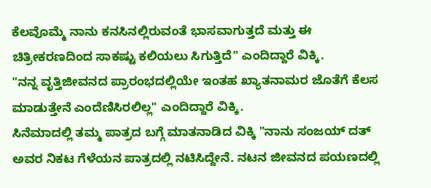ಕೆಲವೊಮ್ಮೆ ನಾನು ಕನಸಿನಲ್ಲಿರುವಂತೆ ಭಾಸವಾಗುತ್ತದೆ ಮತ್ತು ಈ ಚಿತ್ರೀಕರಣದಿಂದ ಸಾಕಷ್ಟು ಕಲಿಯಲು ಸಿಗುತ್ತಿದೆ" ಎಂದಿದ್ದಾರೆ ವಿಕ್ಕಿ.
"ನನ್ನ ವೃತ್ತಿಜೀವನದ ಪ್ರಾರಂಭದಲ್ಲಿಯೇ ಇಂತಹ ಖ್ಯಾತನಾಮರ ಜೊತೆಗೆ ಕೆಲಸ ಮಾಡುತ್ತೇನೆ ಎಂದೆಣಿಸಿರಲಿಲ್ಲ" ಎಂದಿದ್ದಾರೆ ವಿಕ್ಕಿ.
ಸಿನೆಮಾದಲ್ಲಿ ತಮ್ಮ ಪಾತ್ರದ ಬಗ್ಗೆ ಮಾತನಾಡಿದ ವಿಕ್ಕಿ "ನಾನು ಸಂಜಯ್ ದತ್ ಅವರ ನಿಕಟ ಗೆಳೆಯನ ಪಾತ್ರದಲ್ಲಿ ನಟಿಸಿದ್ದೇನೆ. ನಟನ ಜೀವನದ ಪಯಣದಲ್ಲಿ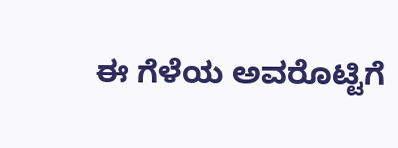ಈ ಗೆಳೆಯ ಅವರೊಟ್ಟಿಗೆ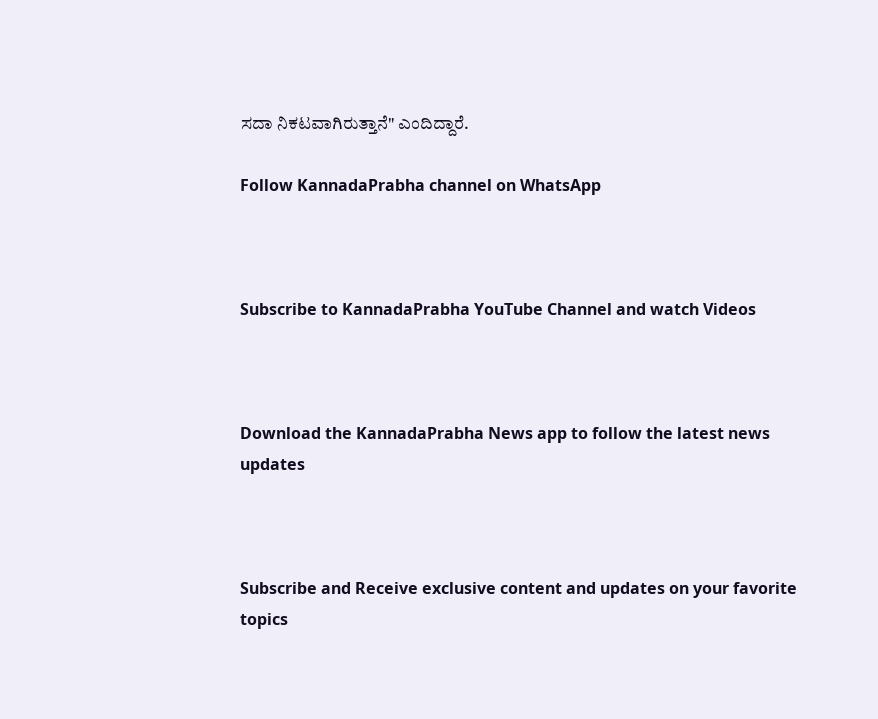ಸದಾ ನಿಕಟವಾಗಿರುತ್ತಾನೆ" ಎಂದಿದ್ದಾರೆ.

Follow KannadaPrabha channel on WhatsApp



Subscribe to KannadaPrabha YouTube Channel and watch Videos



Download the KannadaPrabha News app to follow the latest news updates



Subscribe and Receive exclusive content and updates on your favorite topics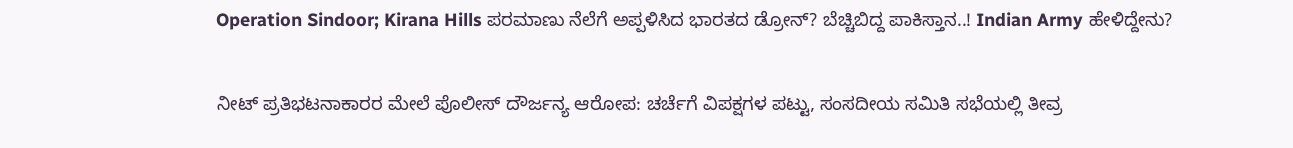Operation Sindoor; Kirana Hills ಪರಮಾಣು ನೆಲೆಗೆ ಅಪ್ಪಳಿಸಿದ ಭಾರತದ ಡ್ರೋನ್? ಬೆಚ್ಚಿಬಿದ್ದ ಪಾಕಿಸ್ತಾನ..! Indian Army ಹೇಳಿದ್ದೇನು?

ನೀಟ್ ಪ್ರತಿಭಟನಾಕಾರರ ಮೇಲೆ ಪೊಲೀಸ್ ದೌರ್ಜನ್ಯ ಆರೋಪ: ಚರ್ಚೆಗೆ ವಿಪಕ್ಷಗಳ ಪಟ್ಟು, ಸಂಸದೀಯ ಸಮಿತಿ ಸಭೆಯಲ್ಲಿ ತೀವ್ರ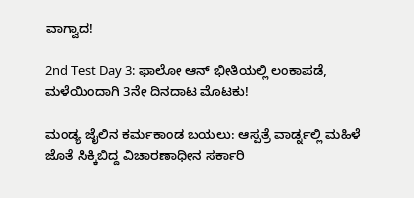ವಾಗ್ವಾದ!

2nd Test Day 3: ಫಾಲೋ ಆನ್ ಭೀತಿಯಲ್ಲಿ ಲಂಕಾಪಡೆ, ಮಳೆಯಿಂದಾಗಿ 3ನೇ ದಿನದಾಟ ಮೊಟಕು!

ಮಂಡ್ಯ ಜೈಲಿನ ಕರ್ಮಕಾಂಡ ಬಯಲು: ಆಸ್ಪತ್ರೆ ವಾರ್ಡ್ನಲ್ಲಿ ಮಹಿಳೆ ಜೊತೆ ಸಿಕ್ಕಿಬಿದ್ದ ವಿಚಾರಣಾಧೀನ ಸರ್ಕಾರಿ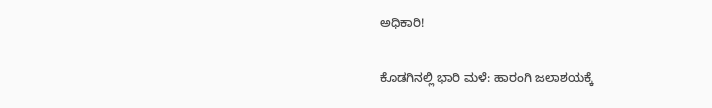ಅಧಿಕಾರಿ!

ಕೊಡಗಿನಲ್ಲಿ ಭಾರಿ ಮಳೆ: ಹಾರಂಗಿ ಜಲಾಶಯಕ್ಕೆ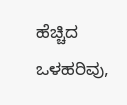ಹೆಚ್ಚಿದ ಒಳಹರಿವು,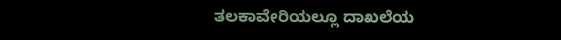ತಲಕಾವೇರಿಯಲ್ಲೂ ದಾಖಲೆಯ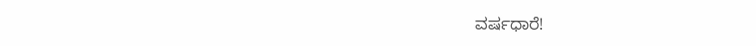ವರ್ಷಧಾರೆ!